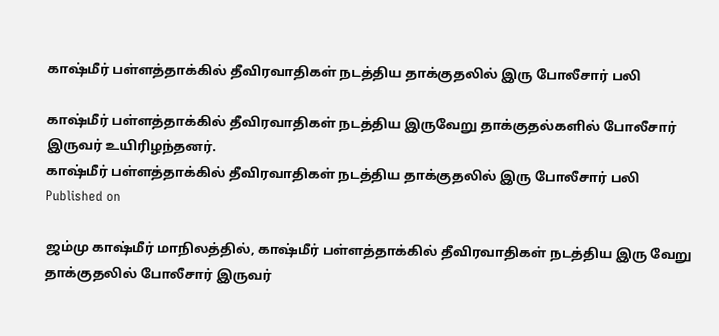காஷ்மீர் பள்ளத்தாக்கில் தீவிரவாதிகள் நடத்திய தாக்குதலில் இரு போலீசார் பலி

காஷ்மீர் பள்ளத்தாக்கில் தீவிரவாதிகள் நடத்திய இருவேறு தாக்குதல்களில் போலீசார் இருவர் உயிரிழந்தனர்.
காஷ்மீர் பள்ளத்தாக்கில் தீவிரவாதிகள் நடத்திய தாக்குதலில் இரு போலீசார் பலி
Published on

ஜம்மு காஷ்மீர் மாநிலத்தில், காஷ்மீர் பள்ளத்தாக்கில் தீவிரவாதிகள் நடத்திய இரு வேறு தாக்குதலில் போலீசார் இருவர்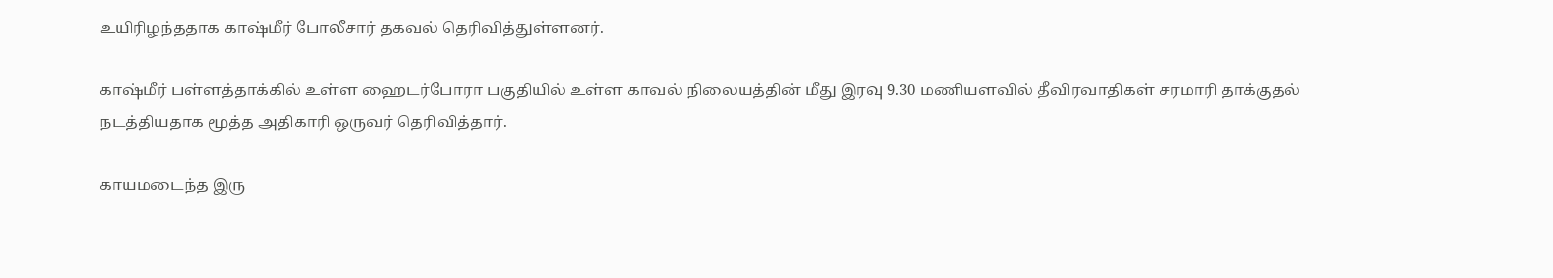உயிரிழந்ததாக காஷ்மீர் போலீசார் தகவல் தெரிவித்துள்ளனர்.

காஷ்மீர் பள்ளத்தாக்கில் உள்ள ஹைடர்போரா பகுதியில் உள்ள காவல் நிலையத்தின் மீது இரவு 9.30 மணியளவில் தீவிரவாதிகள் சரமாரி தாக்குதல் நடத்தியதாக மூத்த அதிகாரி ஒருவர் தெரிவித்தார்.

காயமடைந்த இரு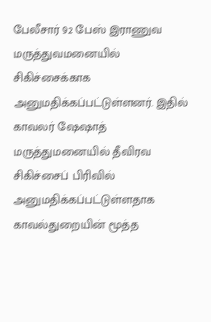பேலீசார் 92 பேஸ் இராணுவ மருத்துவமனையில் சிகிச்சைக்காக அனுமதிக்கப்பட்டுள்ளனர். இதில் காவலர் ஷேஷாத் மருத்துமனையில் தீவிரவ சிகிச்சைப் பிரிவில் அனுமதிக்கப்பட்டுள்ளதாக காவல்துறையின் மூத்த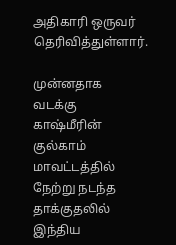அதிகாரி ஒருவர் தெரிவித்துள்ளார்.

முன்னதாக வடக்கு காஷ்மீரின் குல்காம் மாவட்டத்தில் நேற்று நடந்த தாக்குதலில் இந்திய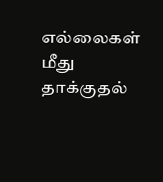எல்லைகள் மீது தாக்குதல்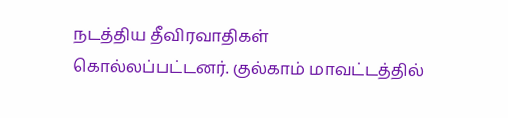நடத்திய தீவிரவாதிகள் கொல்லப்பட்டனர். குல்காம் மாவட்டத்தில்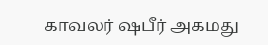காவலர் ஷபீர் அகமது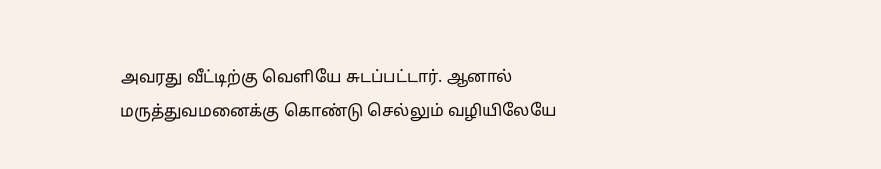அவரது வீட்டிற்கு வெளியே சுடப்பட்டார். ஆனால் மருத்துவமனைக்கு கொண்டு செல்லும் வழியிலேயே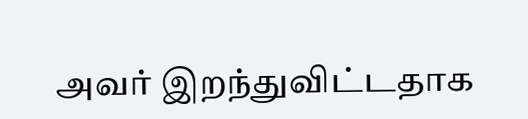அவர் இறந்துவிட்டதாக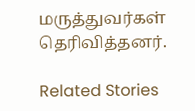மருத்துவர்கள் தெரிவித்தனர்.

Related Stories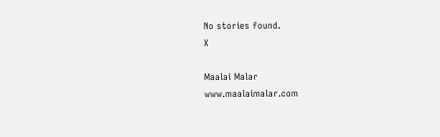No stories found.
X

Maalai Malar
www.maalaimalar.com